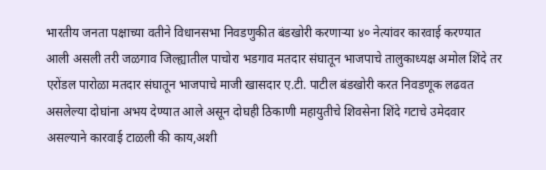भारतीय जनता पक्षाच्या वतीने विधानसभा निवडणुकीत बंडखोरी करणाऱ्या ४० नेत्यांवर कारवाई करण्यात आली असली तरी जळगाव जिल्ह्यातील पाचोरा भडगाव मतदार संघातून भाजपाचे तालुकाध्यक्ष अमोल शिंदे तर एरोंडल पारोळा मतदार संघातून भाजपाचे माजी खासदार ए.टी. पाटील बंडखोरी करत निवडणूक लढवत असलेल्या दोघांना अभय देण्यात आले असून दोघही ठिकाणी महायुतीचे शिवसेना शिंदे गटाचे उमेदवार असल्याने कारवाई टाळली की काय,अशी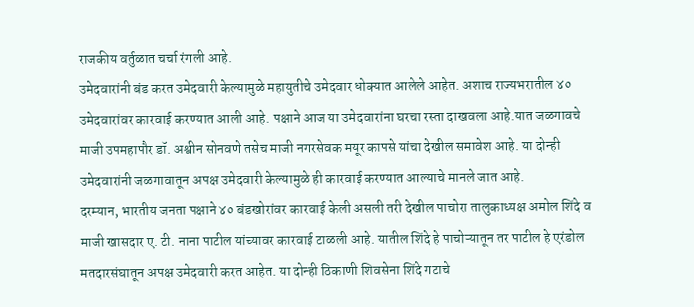राजकीय वर्तुळात चर्चा रंगली आहे.
उमेदवारांनी बंड करत उमेदवारी केल्यामुळे महायुतीचे उमेदवार धोक्यात आलेले आहेत. अशाच राज्यभरातील ४० उमेदवारांवर कारवाई करण्यात आली आहे. पक्षाने आज या उमेदवारांना घरचा रस्ता दाखवला आहे.यात जळगावचे माजी उपमहापौर डॉ. अश्वीन सोनवणे तसेच माजी नगरसेवक मयूर कापसे यांचा देखील समावेश आहे. या दोन्ही उमेदवारांनी जळगावातून अपक्ष उमेदवारी केल्यामुळे ही कारवाई करण्यात आल्याचे मानले जात आहे.
दरम्यान, भारतीय जनता पक्षाने ४० बंडखोरांवर कारवाई केली असली तरी देखील पाचोरा तालुकाध्यक्ष अमोल शिंदे व माजी खासदार ए. टी. नाना पाटील यांच्यावर कारवाई टाळली आहे. यातील शिंदे हे पाचोऱ्यातून तर पाटील हे एरंडोल मतदारसंघातून अपक्ष उमेदवारी करत आहेत. या दोन्ही ठिकाणी शिवसेना शिंदे गटाचे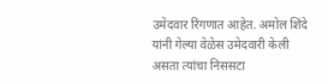उमेदवार रिंगणात आहेत. अमोल शिंदे यांनी गेल्या वेळेस उमेदवारी केली असता त्यांचा निससटा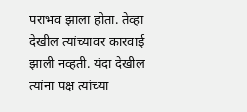पराभव झाला होता. तेव्हा देखील त्यांच्यावर कारवाई झाली नव्हती. यंदा देखील त्यांना पक्ष त्यांच्या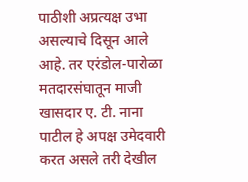पाठीशी अप्रत्यक्ष उभा असल्याचे दिसून आले आहे. तर एरंडोल-पारोळा मतदारसंघातून माजी खासदार ए. टी. नाना पाटील हे अपक्ष उमेदवारी करत असले तरी देखील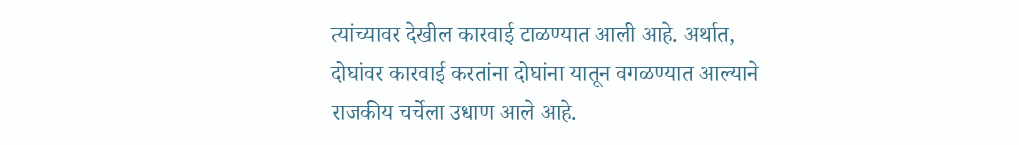त्यांच्यावर देखील कारवाई टाळण्यात आली आहे. अर्थात, दोघांवर कारवाई करतांना दोघांना यातून वगळण्यात आल्याने राजकीय चर्चेला उधाण आले आहे.